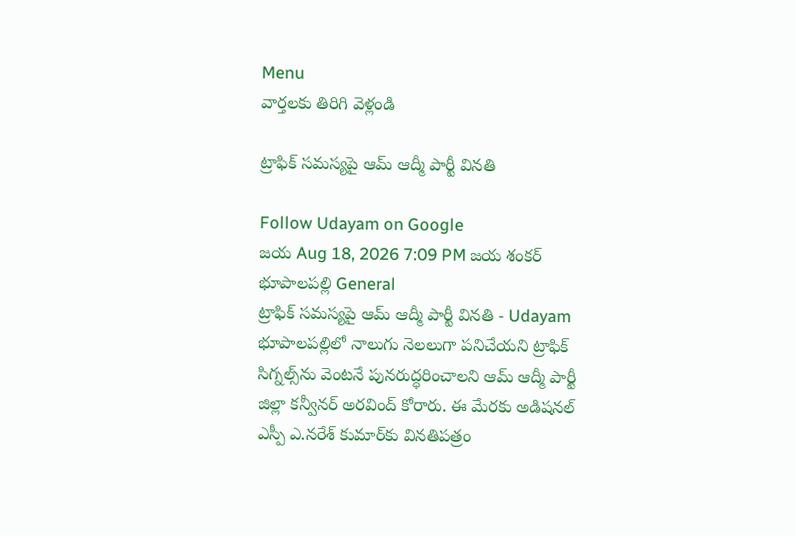Menu
వార్తలకు తిరిగి వెళ్లండి

ట్రాఫిక్‌ సమస్యపై ఆమ్‌ ఆద్మీ పార్టీ వినతి

Follow Udayam on Google
జయ Aug 18, 2026 7:09 PM జయ శంకర్ భూపాలపల్లి General
ట్రాఫిక్‌ సమస్యపై ఆమ్‌ ఆద్మీ పార్టీ వినతి - Udayam
భూపాలపల్లిలో నాలుగు నెలలుగా పనిచేయని ట్రాఫిక్‌ సిగ్నల్స్‌ను వెంటనే పునరుద్ధరించాలని ఆమ్‌ ఆద్మీ పార్టీ జిల్లా కన్వీనర్‌ అరవింద్‌ కోరారు. ఈ మేరకు అడిషనల్‌ ఎస్పీ ఎ.నరేశ్‌ కుమార్‌కు వినతిపత్రం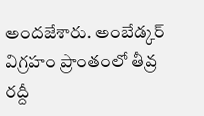అందజేశారు. అంబేడ్కర్‌ విగ్రహం ప్రాంతంలో తీవ్ర రద్దీ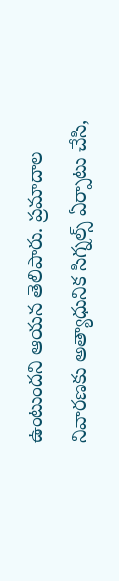ఉంటుందని ఆయన తెలిపారు. ప్రమాదాల నివారణకు అత్యాధునిక సిగ్నల్స్‌ ఏర్పాటు చేసి,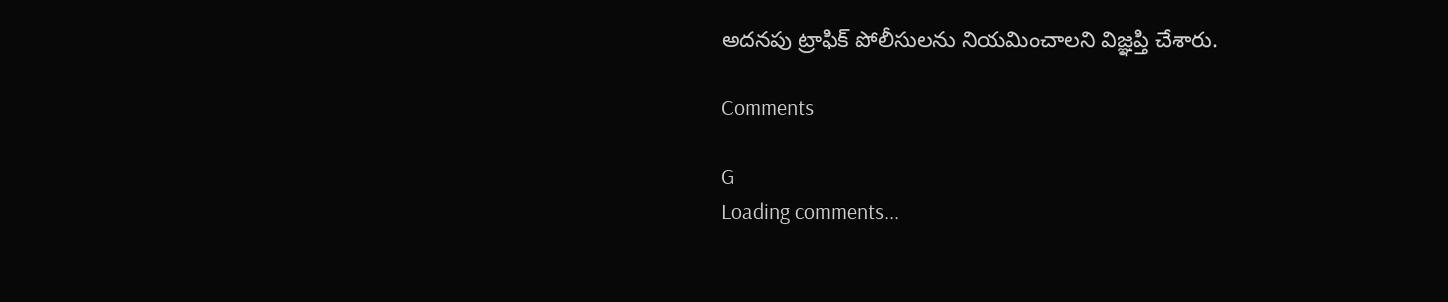అదనపు ట్రాఫిక్‌ పోలీసులను నియమించాలని విజ్ఞప్తి చేశారు.

Comments

G
Loading comments...